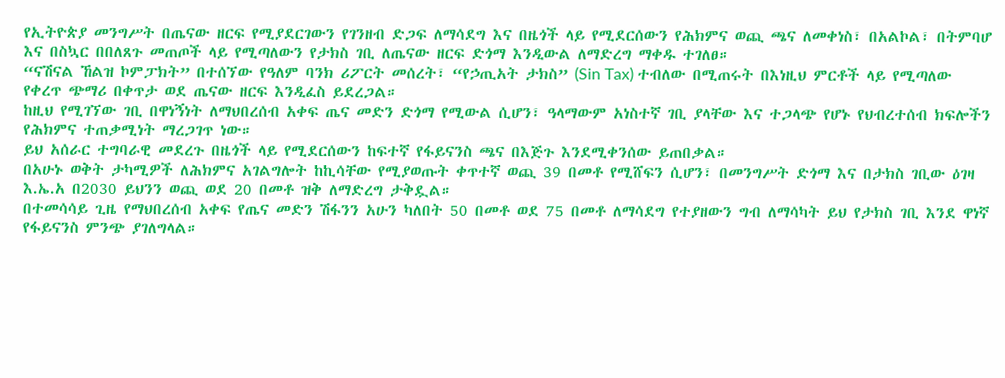የኢትዮጵያ መንግሥት በጤናው ዘርፍ የሚያደርገውን የገንዘብ ድጋፍ ለማሳደግ እና በዜጎች ላይ የሚደርሰውን የሕክምና ወጪ ጫና ለመቀነስ፣ በአልኮል፣ በትምባሆ እና በስኳር በበለጸጉ መጠጦች ላይ የሚጣለውን የታክስ ገቢ ለጤናው ዘርፍ ድጎማ እንዲውል ለማድረግ ማቀዱ ተገለፀ።
“ናሽናል ኸልዝ ኮምፓክት” በተሰኘው የዓለም ባንክ ሪፖርት መሰረት፣ “የኃጢአት ታክስ” (Sin Tax) ተብለው በሚጠሩት በእነዚህ ምርቶች ላይ የሚጣለው የቀረጥ ጭማሪ በቀጥታ ወደ ጤናው ዘርፍ እንዲፈስ ይደረጋል።
ከዚህ የሚገኘው ገቢ በዋነኝነት ለማህበረሰብ አቀፍ ጤና መድን ድጎማ የሚውል ሲሆን፣ ዓላማውም አነስተኛ ገቢ ያላቸው እና ተጋላጭ የሆኑ የህብረተሰብ ክፍሎችን የሕክምና ተጠቃሚነት ማረጋገጥ ነው።
ይህ አሰራር ተግባራዊ መደረጉ በዜጎች ላይ የሚደርሰውን ከፍተኛ የፋይናንስ ጫና በእጅጉ እንደሚቀንሰው ይጠበቃል።
በአሁኑ ወቅት ታካሚዎች ለሕክምና አገልግሎት ከኪሳቸው የሚያወጡት ቀጥተኛ ወጪ 39 በመቶ የሚሸፍን ሲሆን፣ በመንግሥት ድጎማ እና በታክስ ገቢው ዕገዛ እ.ኤ.አ በ2030 ይህንን ወጪ ወደ 20 በመቶ ዝቅ ለማድረግ ታቅዷል።
በተመሳሳይ ጊዜ የማህበረሰብ አቀፍ የጤና መድን ሽፋንን አሁን ካለበት 50 በመቶ ወደ 75 በመቶ ለማሳደግ የተያዘውን ግብ ለማሳካት ይህ የታክስ ገቢ እንደ ዋነኛ የፋይናንስ ምንጭ ያገለግላል።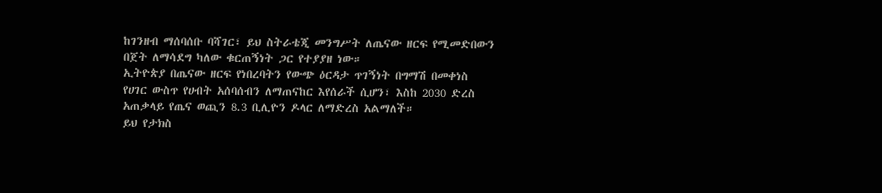ከገንዘብ ማሰባሰቡ ባሻገር፣ ይህ ስትራቴጂ መንግሥት ለጤናው ዘርፍ የሚመድበውን በጀት ለማሳደግ ካለው ቁርጠኝነት ጋር የተያያዘ ነው።
ኢትዮጵያ በጤናው ዘርፍ የነበረባትን የውጭ ዕርዳታ ጥገኝነት በግማሽ በመቀነስ የሀገር ውስጥ የሀብት አሰባሰብን ለማጠናከር እየሰራች ሲሆን፣ እስከ 2030 ድረስ አጠቃላይ የጤና ወጪን 8.3 ቢሊዮን ዶላር ለማድረስ አልማለች።
ይህ የታክስ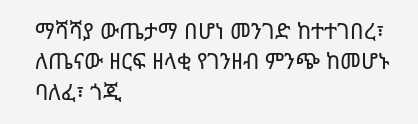ማሻሻያ ውጤታማ በሆነ መንገድ ከተተገበረ፣ ለጤናው ዘርፍ ዘላቂ የገንዘብ ምንጭ ከመሆኑ ባለፈ፣ ጎጂ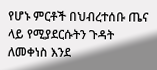የሆኑ ምርቶች በህብረተሰቡ ጤና ላይ የሚያደርሱትን ጉዳት ለመቀነስ እንደ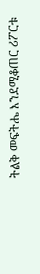ትልቅ መፍትሔ እንደሚቆጠር ሪፖርቱ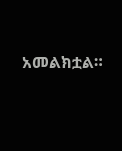አመልክቷል።